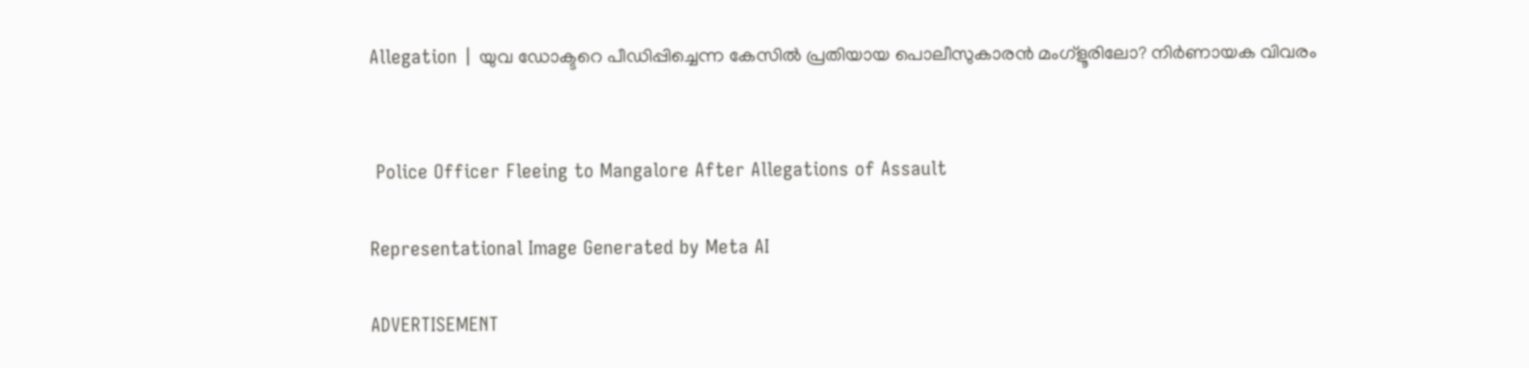Allegation | യുവ ഡോക്ടറെ പീഡിപ്പിച്ചെന്ന കേസിൽ പ്രതിയായ പൊലീസുകാരൻ മംഗ്ളൂരിലോ? നിർണായക വിവരം


 Police Officer Fleeing to Mangalore After Allegations of Assault

Representational Image Generated by Meta AI

ADVERTISEMENT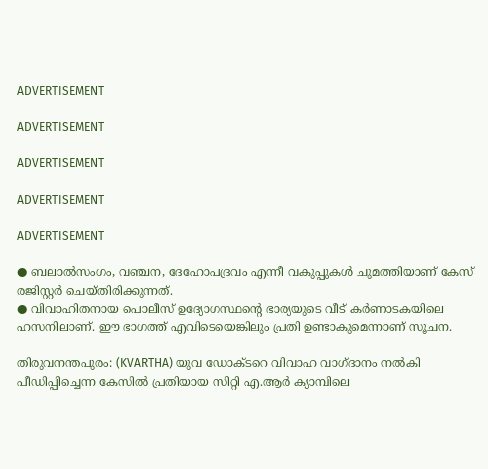ADVERTISEMENT

ADVERTISEMENT

ADVERTISEMENT

ADVERTISEMENT

ADVERTISEMENT

● ബലാല്‍സംഗം, വഞ്ചന, ദേഹോപദ്രവം എന്നീ വകുപ്പുകള്‍ ചുമത്തിയാണ് കേസ് രജിസ്റ്റർ ചെയ്തിരിക്കുന്നത്.
● വിവാഹിതനായ പൊലീസ് ഉദ്യോഗസ്ഥന്റെ ഭാര്യയുടെ വീട് കർണാടകയിലെ ഹസനിലാണ്. ഈ ഭാഗത്ത് എവിടെയെങ്കിലും പ്രതി ഉണ്ടാകുമെന്നാണ് സൂചന.

തിരുവനന്തപുരം: (KVARTHA) യുവ ഡോക്ടറെ വിവാഹ വാഗ്ദാനം നൽകി പീഡിപ്പിച്ചെന്ന കേസിൽ പ്രതിയായ സിറ്റി എ.ആർ ക്യാമ്പിലെ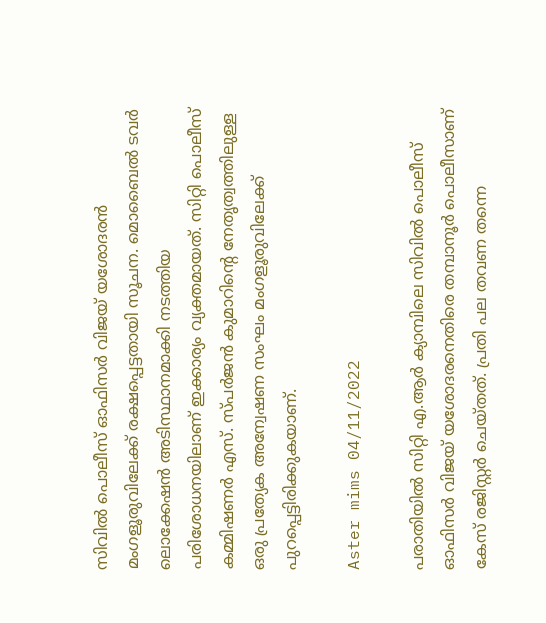സിവിൽ പൊലീസ് ഓഫിസർ വിജയ് യശോദരൻ മംഗളൂരുവിലേക്ക് രക്ഷപ്പെട്ടതായി സൂചന. മൊബൈൽ ടവർ ലൊക്കേഷൻ അടിസ്ഥാനമാക്കി നടത്തിയ പരിശോധനയിലാണ് ഇക്കാര്യം വ്യക്തമായത്. സിറ്റി പൊലീസ് കമ്മിഷണർ എസ്. സ്പർജൻ കുമാറിന്റെ നേതൃത്വത്തിലുള്ള ഒരു പ്രത്യേക അന്വേഷണ സംഘം മംഗളൂരുവിലേക്ക് പുറപ്പെട്ടിരിക്കുകയാണ്.

Aster mims 04/11/2022

പരാതിയിൽ സിറ്റി എ.ആർ ക്യാമ്പിലെ സിവിൽ പൊലീസ് ഓഫിസർ വിജയ് യശോദരനെതിരെ തമ്പാനൂർ പൊലീസാണ് കേസ് രജിസ്റ്റർ ചെയ്തത്. പ്രതി പല തവണ തന്നെ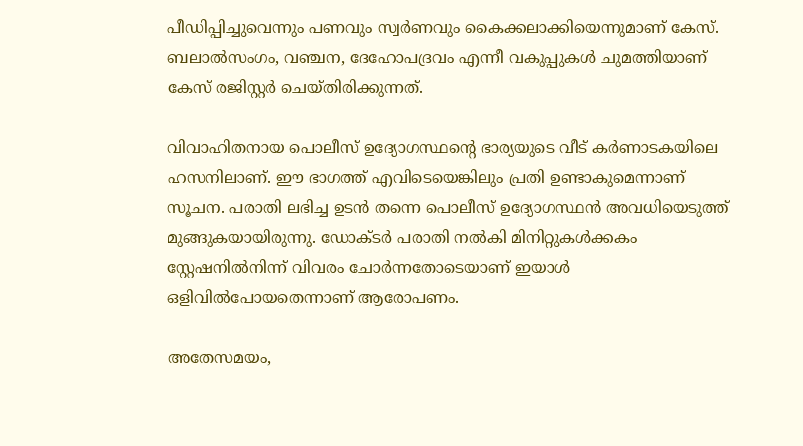പീഡിപ്പിച്ചുവെന്നും പണവും സ്വർണവും കൈക്കലാക്കിയെന്നുമാണ് കേസ്. ബലാല്‍സംഗം, വഞ്ചന, ദേഹോപദ്രവം എന്നീ വകുപ്പുകള്‍ ചുമത്തിയാണ് കേസ് രജിസ്റ്റർ ചെയ്തിരിക്കുന്നത്.

വിവാഹിതനായ പൊലീസ് ഉദ്യോഗസ്ഥന്റെ ഭാര്യയുടെ വീട് കർണാടകയിലെ ഹസനിലാണ്. ഈ ഭാഗത്ത് എവിടെയെങ്കിലും പ്രതി ഉണ്ടാകുമെന്നാണ് സൂചന. പരാതി ലഭിച്ച ഉടൻ തന്നെ പൊലീസ് ഉദ്യോഗസ്ഥൻ അവധിയെടുത്ത് മുങ്ങുകയായിരുന്നു. ഡോക്ടർ പരാതി നൽകി മിനിറ്റുകള്‍ക്കകം സ്റ്റേഷനില്‍നിന്ന് വിവരം ചോർന്നതോടെയാണ് ഇയാൾ ഒളിവില്‍പോയതെന്നാണ് ആരോപണം.

അതേസമയം,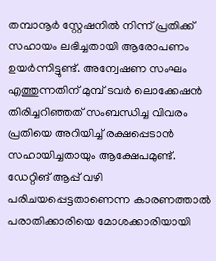തമ്പാനൂർ സ്റ്റേഷനില്‍ നിന്ന് പ്രതിക്ക് സഹായം ലഭിച്ചതായി ആരോപണം ഉയർന്നിട്ടുണ്ട്. അന്വേഷണ സംഘം എത്തുന്നതിന് മുമ്പ് ടവർ ലൊക്കേഷൻ തിരിച്ചറിഞ്ഞത് സംബന്ധിച്ച വിവരം പ്രതിയെ അറിയിച്ച്‌ രക്ഷപ്പെടാൻ സഹായിച്ചതായും ആക്ഷേപമുണ്ട്. ഡേറ്റിങ് ആപ്പ് വഴി പരിചയപ്പെട്ടതാണെന്ന കാരണത്താല്‍ പരാതിക്കാരിയെ മോശക്കാരിയായി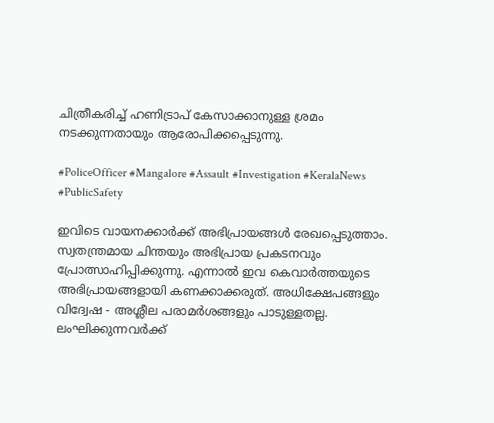ചിത്രീകരിച്ച്‌ ഹണിട്രാപ് കേസാക്കാനുള്ള ശ്രമം നടക്കുന്നതായും ആരോപിക്കപ്പെടുന്നു.

#PoliceOfficer #Mangalore #Assault #Investigation #KeralaNews #PublicSafety

ഇവിടെ വായനക്കാർക്ക് അഭിപ്രായങ്ങൾ രേഖപ്പെടുത്താം. സ്വതന്ത്രമായ ചിന്തയും അഭിപ്രായ പ്രകടനവും പ്രോത്സാഹിപ്പിക്കുന്നു. എന്നാൽ ഇവ കെവാർത്തയുടെ അഭിപ്രായങ്ങളായി കണക്കാക്കരുത്. അധിക്ഷേപങ്ങളും വിദ്വേഷ - അശ്ലീല പരാമർശങ്ങളും പാടുള്ളതല്ല. ലംഘിക്കുന്നവർക്ക്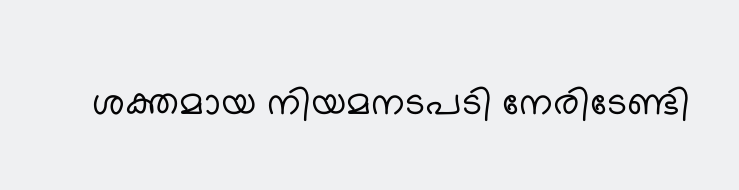ശക്തമായ നിയമനടപടി നേരിടേണ്ടി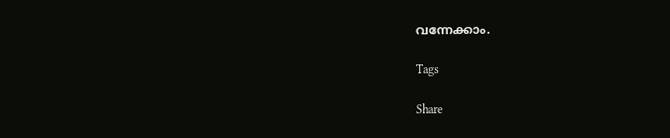വന്നേക്കാം.

Tags

Share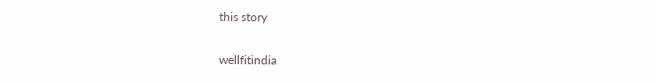this story

wellfitindia